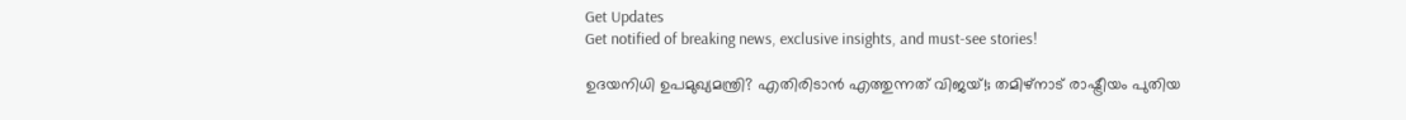Get Updates
Get notified of breaking news, exclusive insights, and must-see stories!

ഉദയനിധി ഉപമുഖ്യമന്ത്രി? എതിരിടാന്‍ എത്തുന്നത് വിജയ്!; തമിഴ്‌നാട് രാഷ്ട്രീയം പുതിയ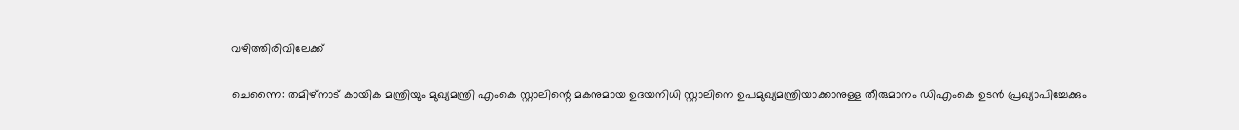വഴിത്തിരിവിലേക്ക്

ചെന്നൈ: തമിഴ്‌നാട് കായിക മന്ത്രിയും മുഖ്യമന്ത്രി എംകെ സ്റ്റാലിന്റെ മകനുമായ ഉദയനിധി സ്റ്റാലിനെ ഉപമുഖ്യമന്ത്രിയാക്കാനുള്ള തീരുമാനം ഡിഎംകെ ഉടന്‍ പ്രഖ്യാപിച്ചേക്കും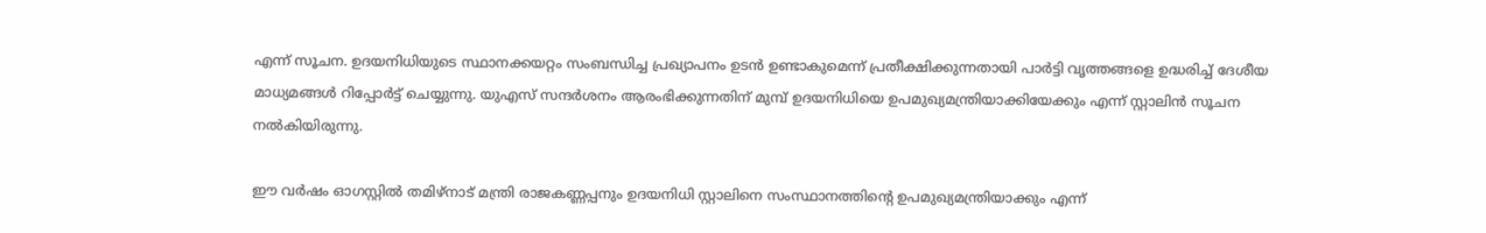എന്ന് സൂചന. ഉദയനിധിയുടെ സ്ഥാനക്കയറ്റം സംബന്ധിച്ച പ്രഖ്യാപനം ഉടന്‍ ഉണ്ടാകുമെന്ന് പ്രതീക്ഷിക്കുന്നതായി പാര്‍ട്ടി വൃത്തങ്ങളെ ഉദ്ധരിച്ച് ദേശീയ മാധ്യമങ്ങള്‍ റിപ്പോര്‍ട്ട് ചെയ്യുന്നു. യുഎസ് സന്ദര്‍ശനം ആരംഭിക്കുന്നതിന് മുമ്പ് ഉദയനിധിയെ ഉപമുഖ്യമന്ത്രിയാക്കിയേക്കും എന്ന് സ്റ്റാലിന്‍ സൂചന നല്‍കിയിരുന്നു.

ഈ വര്‍ഷം ഓഗസ്റ്റില്‍ തമിഴ്നാട് മന്ത്രി രാജകണ്ണപ്പനും ഉദയനിധി സ്റ്റാലിനെ സംസ്ഥാനത്തിന്റെ ഉപമുഖ്യമന്ത്രിയാക്കും എന്ന്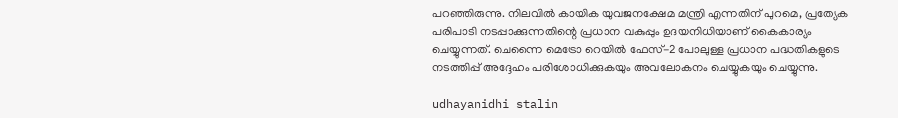പറഞ്ഞിരുന്നു. നിലവില്‍ കായിക യുവജനക്ഷേമ മന്ത്രി എന്നതിന് പുറമെ, പ്രത്യേക പരിപാടി നടപ്പാക്കുന്നതിന്റെ പ്രധാന വകുപ്പും ഉദയനിധിയാണ് കൈകാര്യം ചെയ്യുന്നത്. ചെന്നൈ മെട്രോ റെയില്‍ ഫേസ്-2 പോലുള്ള പ്രധാന പദ്ധതികളുടെ നടത്തിപ്പ് അദ്ദേഹം പരിശോധിക്കുകയും അവലോകനം ചെയ്യുകയും ചെയ്യുന്നു.

udhayanidhi stalin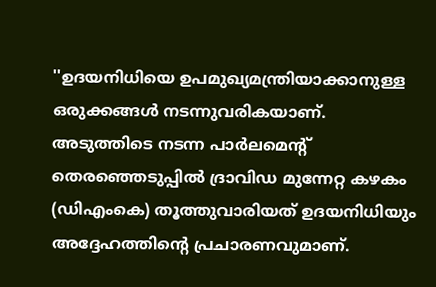''ഉദയനിധിയെ ഉപമുഖ്യമന്ത്രിയാക്കാനുള്ള ഒരുക്കങ്ങള്‍ നടന്നുവരികയാണ്. അടുത്തിടെ നടന്ന പാര്‍ലമെന്റ് തെരഞ്ഞെടുപ്പില്‍ ദ്രാവിഡ മുന്നേറ്റ കഴകം (ഡിഎംകെ) തൂത്തുവാരിയത് ഉദയനിധിയും അദ്ദേഹത്തിന്റെ പ്രചാരണവുമാണ്.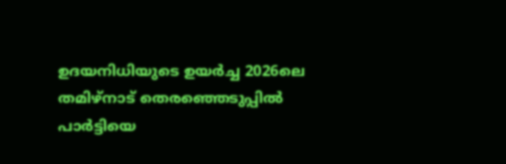ഉദയനിധിയുടെ ഉയര്‍ച്ച 2026ലെ തമിഴ്നാട് തെരഞ്ഞെടുപ്പില്‍ പാര്‍ട്ടിയെ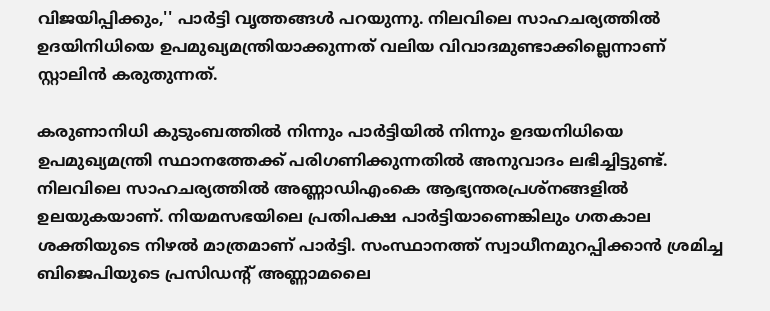വിജയിപ്പിക്കും,'' പാര്‍ട്ടി വൃത്തങ്ങള്‍ പറയുന്നു. നിലവിലെ സാഹചര്യത്തില്‍ ഉദയിനിധിയെ ഉപമുഖ്യമന്ത്രിയാക്കുന്നത് വലിയ വിവാദമുണ്ടാക്കില്ലെന്നാണ് സ്റ്റാലിന്‍ കരുതുന്നത്.

കരുണാനിധി കുടുംബത്തില്‍ നിന്നും പാര്‍ട്ടിയില്‍ നിന്നും ഉദയനിധിയെ ഉപമുഖ്യമന്ത്രി സ്ഥാനത്തേക്ക് പരിഗണിക്കുന്നതില്‍ അനുവാദം ലഭിച്ചിട്ടുണ്ട്. നിലവിലെ സാഹചര്യത്തില്‍ അണ്ണാഡിഎംകെ ആഭ്യന്തരപ്രശ്‌നങ്ങളില്‍ ഉലയുകയാണ്. നിയമസഭയിലെ പ്രതിപക്ഷ പാര്‍ട്ടിയാണെങ്കിലും ഗതകാല ശക്തിയുടെ നിഴല്‍ മാത്രമാണ് പാര്‍ട്ടി. സംസ്ഥാനത്ത് സ്വാധീനമുറപ്പിക്കാന്‍ ശ്രമിച്ച ബിജെപിയുടെ പ്രസിഡന്റ് അണ്ണാമലൈ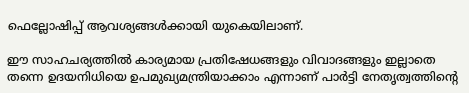ഫെല്ലോഷിപ്പ് ആവശ്യങ്ങള്‍ക്കായി യുകെയിലാണ്.

ഈ സാഹചര്യത്തില്‍ കാര്യമായ പ്രതിഷേധങ്ങളും വിവാദങ്ങളും ഇല്ലാതെ തന്നെ ഉദയനിധിയെ ഉപമുഖ്യമന്ത്രിയാക്കാം എന്നാണ് പാര്‍ട്ടി നേതൃത്വത്തിന്റെ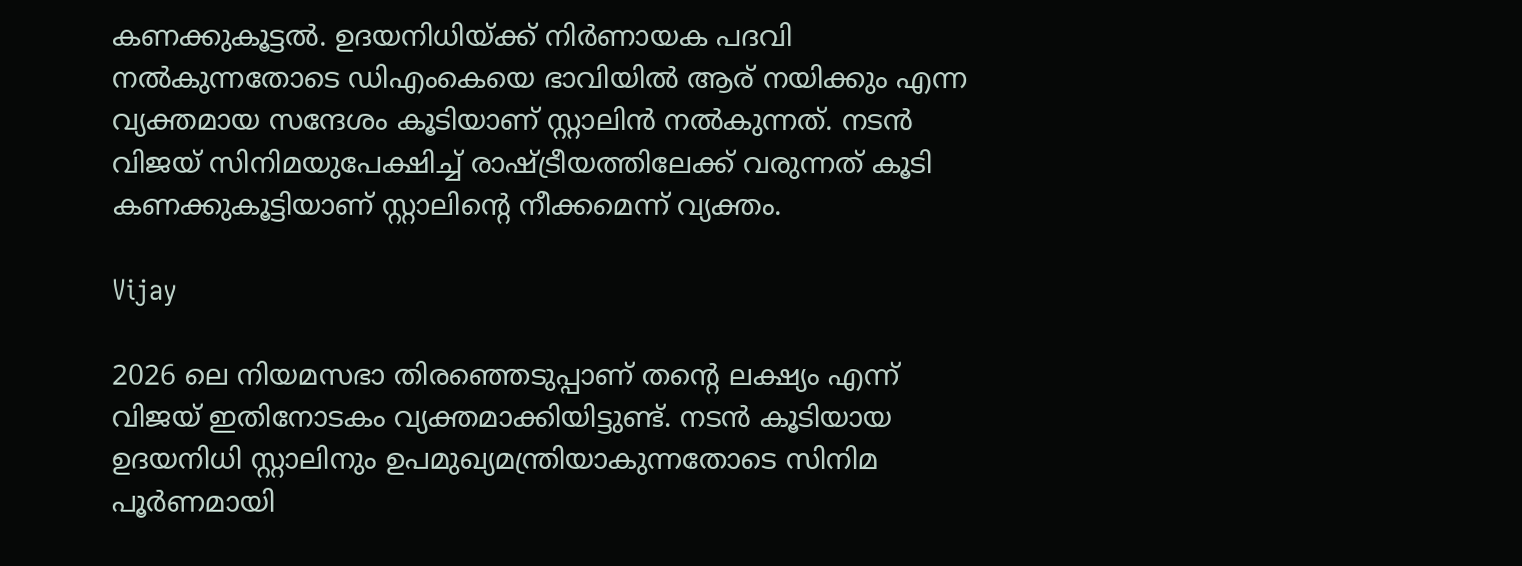കണക്കുകൂട്ടല്‍. ഉദയനിധിയ്ക്ക് നിര്‍ണായക പദവി നല്‍കുന്നതോടെ ഡിഎംകെയെ ഭാവിയില്‍ ആര് നയിക്കും എന്ന വ്യക്തമായ സന്ദേശം കൂടിയാണ് സ്റ്റാലിന്‍ നല്‍കുന്നത്. നടന്‍ വിജയ് സിനിമയുപേക്ഷിച്ച് രാഷ്ട്രീയത്തിലേക്ക് വരുന്നത് കൂടി കണക്കുകൂട്ടിയാണ് സ്റ്റാലിന്റെ നീക്കമെന്ന് വ്യക്തം.

Vijay

2026 ലെ നിയമസഭാ തിരഞ്ഞെടുപ്പാണ് തന്റെ ലക്ഷ്യം എന്ന് വിജയ് ഇതിനോടകം വ്യക്തമാക്കിയിട്ടുണ്ട്. നടന്‍ കൂടിയായ ഉദയനിധി സ്റ്റാലിനും ഉപമുഖ്യമന്ത്രിയാകുന്നതോടെ സിനിമ പൂര്‍ണമായി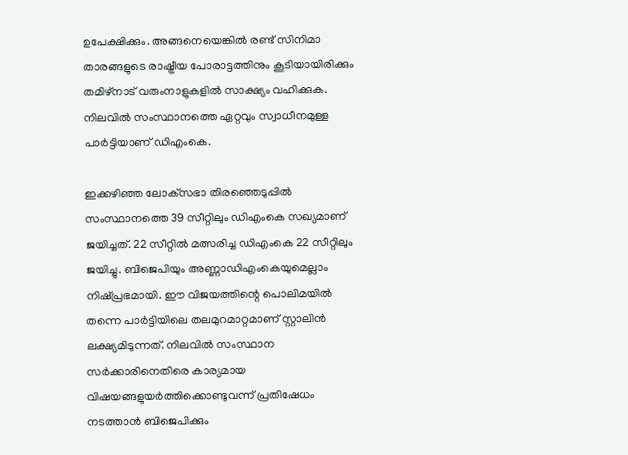ഉപേക്ഷിക്കും. അങ്ങനെയെങ്കില്‍ രണ്ട് സിനിമാ താരങ്ങളുടെ രാഷ്ട്രീയ പോരാട്ടത്തിനും കൂടിയായിരിക്കും തമിഴ്‌നാട് വരുംനാളുകളില്‍ സാക്ഷ്യം വഹിക്കുക. നിലവില്‍ സംസ്ഥാനത്തെ ഏറ്റവും സ്വാധീനമുള്ള പാര്‍ട്ടിയാണ് ഡിഎംകെ.

ഇക്കഴിഞ്ഞ ലോക്‌സഭാ തിരഞ്ഞെടുപ്പില്‍ സംസ്ഥാനത്തെ 39 സീറ്റിലും ഡിഎംകെ സഖ്യമാണ് ജയിച്ചത്. 22 സീറ്റില്‍ മത്സരിച്ച ഡിഎംകെ 22 സീറ്റിലും ജയിച്ചു. ബിജെപിയും അണ്ണാഡിഎംകെയുമെല്ലാം നിഷ്പ്രഭമായി. ഈ വിജയത്തിന്റെ പൊലിമയില്‍ തന്നെ പാര്‍ട്ടിയിലെ തലമുറമാറ്റമാണ് സ്റ്റാലിന്‍ ലക്ഷ്യമിടുന്നത്. നിലവില്‍ സംസ്ഥാന സര്‍ക്കാരിനെതിരെ കാര്യമായ വിഷയങ്ങളുയര്‍ത്തിക്കൊണ്ടുവന്ന് പ്രതിഷേധം നടത്താന്‍ ബിജെപിക്കും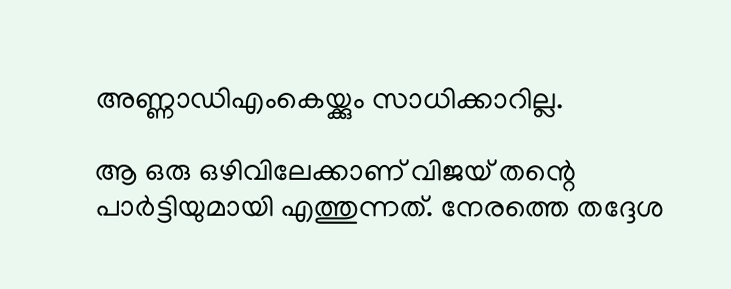അണ്ണാഡിഎംകെയ്ക്കും സാധിക്കാറില്ല.

ആ ഒരു ഒഴിവിലേക്കാണ് വിജയ് തന്റെ പാര്‍ട്ടിയുമായി എത്തുന്നത്. നേരത്തെ തദ്ദേശ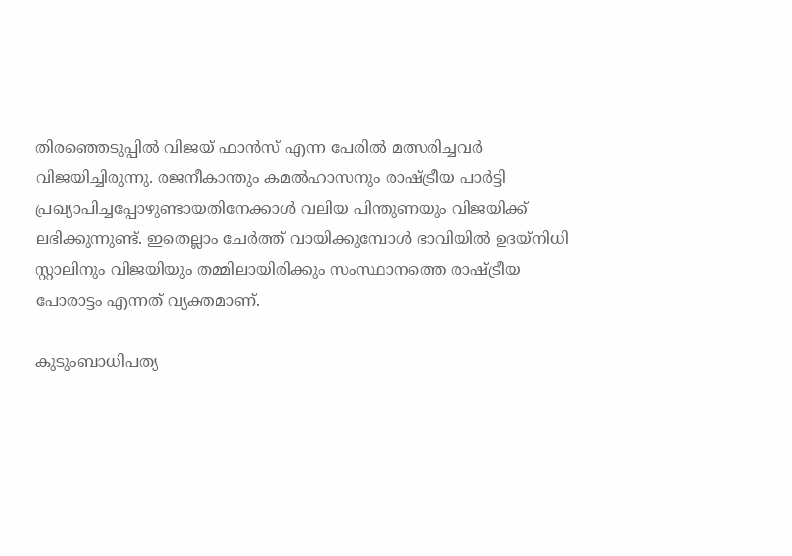തിരഞ്ഞെടുപ്പില്‍ വിജയ് ഫാന്‍സ് എന്ന പേരില്‍ മത്സരിച്ചവര്‍ വിജയിച്ചിരുന്നു. രജനീകാന്തും കമല്‍ഹാസനും രാഷ്ട്രീയ പാര്‍ട്ടി പ്രഖ്യാപിച്ചപ്പോഴുണ്ടായതിനേക്കാള്‍ വലിയ പിന്തുണയും വിജയിക്ക് ലഭിക്കുന്നുണ്ട്. ഇതെല്ലാം ചേര്‍ത്ത് വായിക്കുമ്പോള്‍ ഭാവിയില്‍ ഉദയ്‌നിധി സ്റ്റാലിനും വിജയിയും തമ്മിലായിരിക്കും സംസ്ഥാനത്തെ രാഷ്ട്രീയ പോരാട്ടം എന്നത് വ്യക്തമാണ്.

കുടുംബാധിപത്യ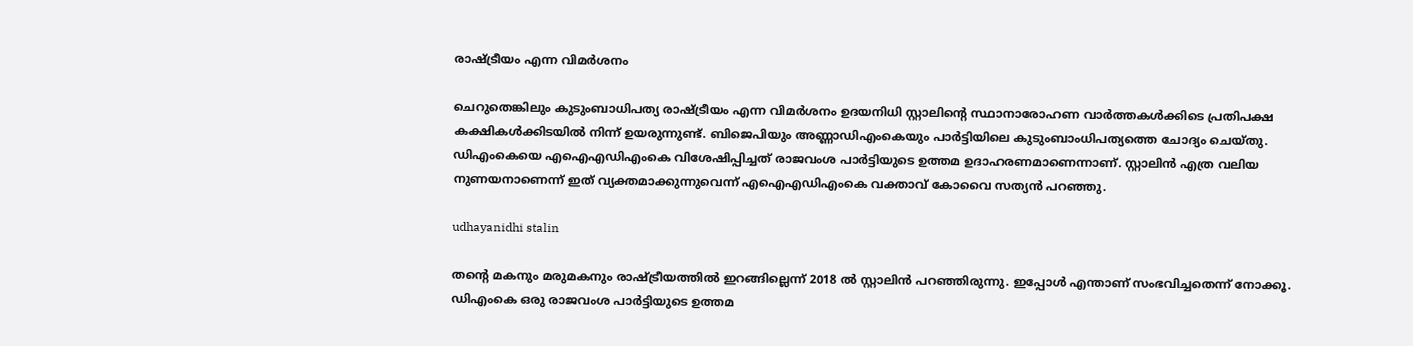രാഷ്ട്രീയം എന്ന വിമര്‍ശനം

ചെറുതെങ്കിലും കുടുംബാധിപത്യ രാഷ്ട്രീയം എന്ന വിമര്‍ശനം ഉദയനിധി സ്റ്റാലിന്റെ സ്ഥാനാരോഹണ വാര്‍ത്തകള്‍ക്കിടെ പ്രതിപക്ഷ കക്ഷികള്‍ക്കിടയില്‍ നിന്ന് ഉയരുന്നുണ്ട്. ബിജെപിയും അണ്ണാഡിഎംകെയും പാര്‍ട്ടിയിലെ കുടുംബാംധിപത്യത്തെ ചോദ്യം ചെയ്തു. ഡിഎംകെയെ എഐഎഡിഎംകെ വിശേഷിപ്പിച്ചത് രാജവംശ പാര്‍ട്ടിയുടെ ഉത്തമ ഉദാഹരണമാണെന്നാണ്. സ്റ്റാലിന്‍ എത്ര വലിയ നുണയനാണെന്ന് ഇത് വ്യക്തമാക്കുന്നുവെന്ന് എഐഎഡിഎംകെ വക്താവ് കോവൈ സത്യന്‍ പറഞ്ഞു.

udhayanidhi stalin

തന്റെ മകനും മരുമകനും രാഷ്ട്രീയത്തില്‍ ഇറങ്ങില്ലെന്ന് 2018 ല്‍ സ്റ്റാലിന്‍ പറഞ്ഞിരുന്നു. ഇപ്പോള്‍ എന്താണ് സംഭവിച്ചതെന്ന് നോക്കൂ. ഡിഎംകെ ഒരു രാജവംശ പാര്‍ട്ടിയുടെ ഉത്തമ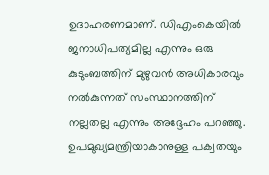ഉദാഹരണമാണ്. ഡിഎംകെയില്‍ ജനാധിപത്യമില്ല എന്നും ഒരു കുടുംബത്തിന് മുഴുവന്‍ അധികാരവും നല്‍കുന്നത് സംസ്ഥാനത്തിന് നല്ലതല്ല എന്നും അദ്ദേഹം പറഞ്ഞു. ഉപമുഖ്യമന്ത്രിയാകാനുള്ള പക്വതയും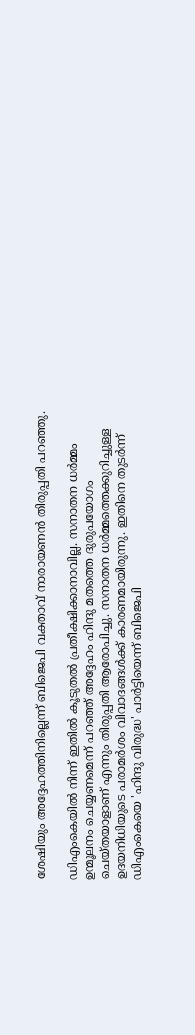ശേഷിയും അദ്ദേഹത്തിനില്ലെന്ന് ബിജെപി വക്താവ് നാരായണന്‍ തിരുപ്പതി പറഞ്ഞു.

ഡിഎംകെയില്‍ നിന്ന് ഇതില്‍ കൂടുതല്‍ പ്രതീക്ഷിക്കാനാവില്ല. സനാതന ധര്‍മ്മം ഉന്മൂലനം ചെയ്യണമെന്ന് പറഞ്ഞ് അദ്ദേഹം ഹിന്ദു മതത്തെ ദുരുപയോഗം ചെയ്തയാളാണ് എന്നും തിരുപ്പതി ആരോപിച്ചു. സനാതന ധര്‍മ്മത്തെക്കുറിച്ചുള്ള ഉദയനിധിയുടെ പരാമര്‍ശം വിവാദങ്ങള്‍ക്ക് കാരണമായിരുന്നു. ഇതിനെ തുടര്‍ന്ന് ഡിഎംകെയെ 'ഹിന്ദു വിരുദ്ധ' പാര്‍ട്ടിയെന്ന് ബിജെപി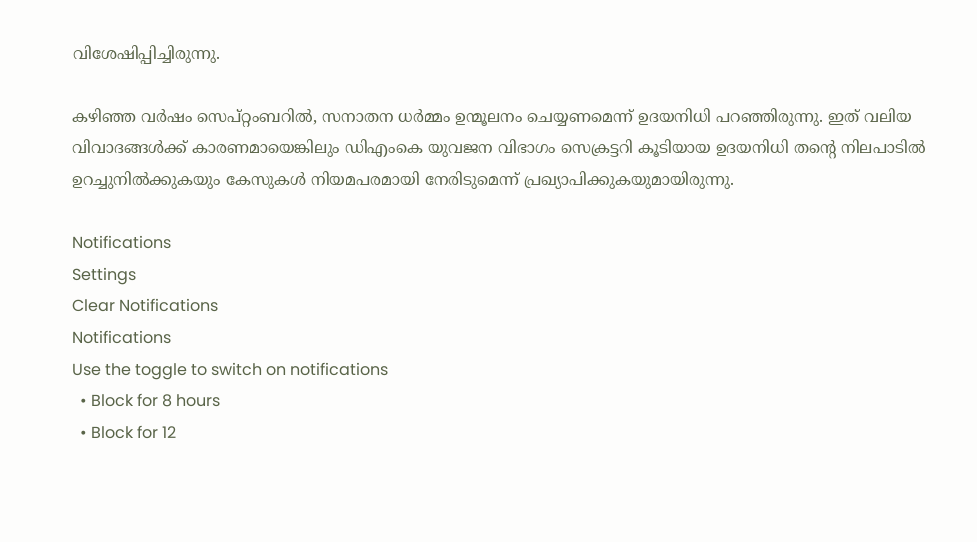വിശേഷിപ്പിച്ചിരുന്നു.

കഴിഞ്ഞ വര്‍ഷം സെപ്റ്റംബറില്‍, സനാതന ധര്‍മ്മം ഉന്മൂലനം ചെയ്യണമെന്ന് ഉദയനിധി പറഞ്ഞിരുന്നു. ഇത് വലിയ വിവാദങ്ങള്‍ക്ക് കാരണമായെങ്കിലും ഡിഎംകെ യുവജന വിഭാഗം സെക്രട്ടറി കൂടിയായ ഉദയനിധി തന്റെ നിലപാടില്‍ ഉറച്ചുനില്‍ക്കുകയും കേസുകള്‍ നിയമപരമായി നേരിടുമെന്ന് പ്രഖ്യാപിക്കുകയുമായിരുന്നു.

Notifications
Settings
Clear Notifications
Notifications
Use the toggle to switch on notifications
  • Block for 8 hours
  • Block for 12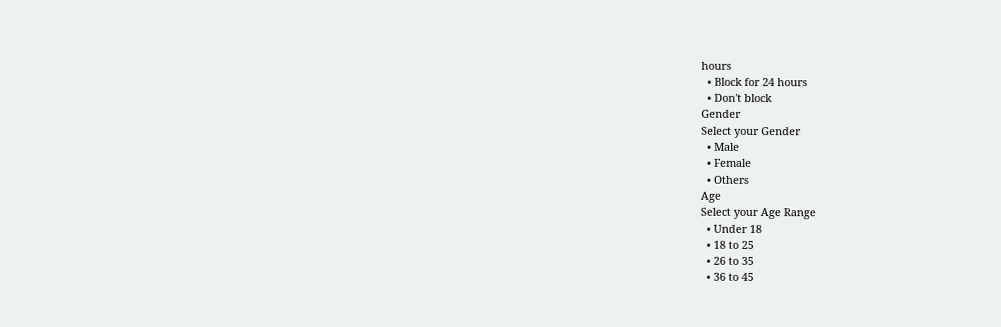hours
  • Block for 24 hours
  • Don't block
Gender
Select your Gender
  • Male
  • Female
  • Others
Age
Select your Age Range
  • Under 18
  • 18 to 25
  • 26 to 35
  • 36 to 45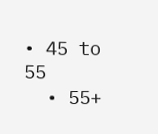• 45 to 55
  • 55+